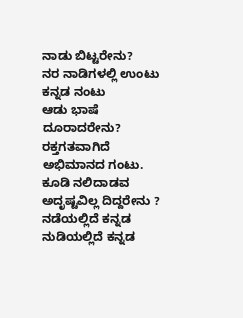ನಾಡು ಬಿಟ್ಟರೇನು?
ನರ ನಾಡಿಗಳಲ್ಲಿ ಉಂಟು
ಕನ್ನಡ ನಂಟು
ಆಡು ಭಾಷೆ ದೂರಾದರೇನು?
ರಕ್ತಗತವಾಗಿದೆ ಅಭಿಮಾನದ ಗಂಟು.
ಕೂಡಿ ನಲಿದಾಡವ ಅದೃಷ್ಟವಿಲ್ಲ ದಿದ್ದರೇನು ?
ನಡೆಯಲ್ಲಿದೆ ಕನ್ನಡ
ನುಡಿಯಲ್ಲಿದೆ ಕನ್ನಡ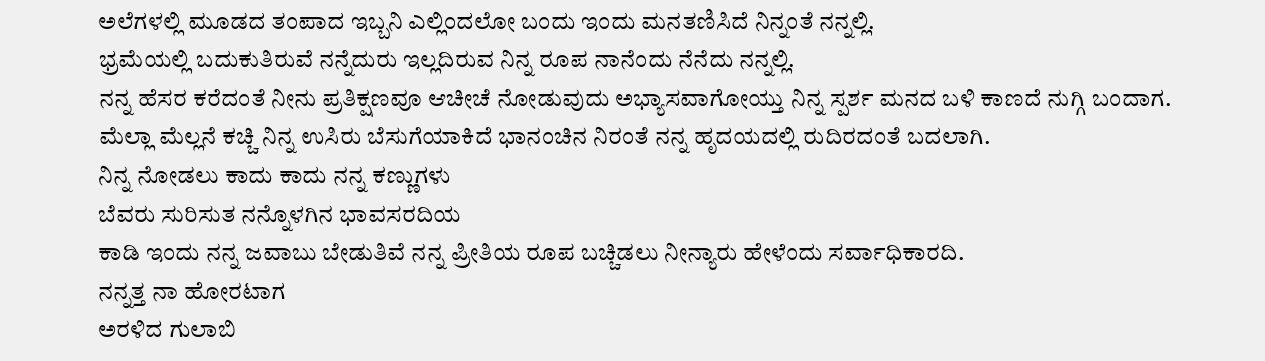ಅಲೆಗಳಲ್ಲಿ ಮೂಡದ ತಂಪಾದ ಇಬ್ಬನಿ ಎಲ್ಲಿಂದಲೋ ಬಂದು ಇಂದು ಮನತಣಿಸಿದೆ ನಿನ್ನಂತೆ ನನ್ನಲ್ಲಿ.
ಭ್ರಮೆಯಲ್ಲಿ ಬದುಕುತಿರುವೆ ನನ್ನೆದುರು ಇಲ್ಲದಿರುವ ನಿನ್ನ ರೂಪ ನಾನೆಂದು ನೆನೆದು ನನ್ನಲ್ಲಿ.
ನನ್ನ ಹೆಸರ ಕರೆದಂತೆ ನೀನು ಪ್ರತಿಕ್ಷಣವೂ ಆಚೀಚೆ ನೋಡುವುದು ಅಭ್ಯಾಸವಾಗೋಯ್ತು ನಿನ್ನ ಸ್ಪರ್ಶ ಮನದ ಬಳಿ ಕಾಣದೆ ನುಗ್ಗಿ ಬಂದಾಗ.
ಮೆಲ್ಲಾ ಮೆಲ್ಲನೆ ಕಚ್ಚಿ ನಿನ್ನ ಉಸಿರು ಬೆಸುಗೆಯಾಕಿದೆ ಭಾನಂಚಿನ ನಿರಂತೆ ನನ್ನ ಹೃದಯದಲ್ಲಿ ರುದಿರದಂತೆ ಬದಲಾಗಿ.
ನಿನ್ನ ನೋಡಲು ಕಾದು ಕಾದು ನನ್ನ ಕಣ್ಣುಗಳು
ಬೆವರು ಸುರಿಸುತ ನನ್ನೊಳಗಿನ ಭಾವಸರದಿಯ
ಕಾಡಿ ಇಂದು ನನ್ನ ಜವಾಬು ಬೇಡುತಿವೆ ನನ್ನ ಪ್ರೀತಿಯ ರೂಪ ಬಚ್ಚಿಡಲು ನೀನ್ಯಾರು ಹೇಳೆಂದು ಸರ್ವಾಧಿಕಾರದಿ.
ನನ್ನತ್ತ ನಾ ಹೋರಟಾಗ
ಅರಳಿದ ಗುಲಾಬಿ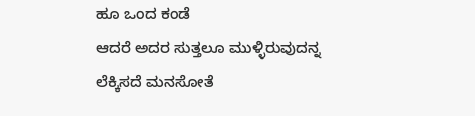ಹೂ ಒಂದ ಕಂಡೆ
ಆದರೆ ಅದರ ಸುತ್ತಲೂ ಮುಳ್ಳಿರುವುದನ್ನ
ಲೆಕ್ಕಿಸದೆ ಮನಸೋತೆ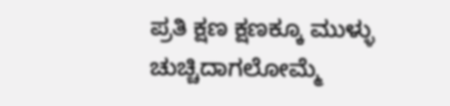ಪ್ರತಿ ಕ್ಷಣ ಕ್ಷಣಕ್ಕೂ ಮುಳ್ಳು ಚುಚ್ಚಿದಾಗಲೋಮ್ಮೆ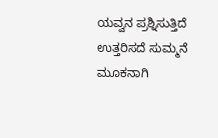ಯವ್ವನ ಪ್ರಶ್ನಿಸುತ್ತಿದೆ ಉತ್ತರಿಸದೆ ಸುಮ್ಮನೆ ಮೂಕನಾಗಿ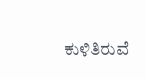ಕುಳಿತಿರುವೆ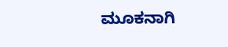ಮೂಕನಾಗಿ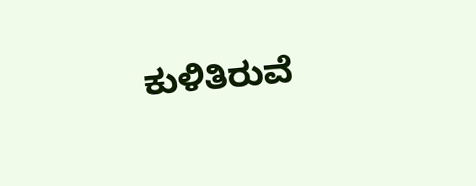ಕುಳಿತಿರುವೆ